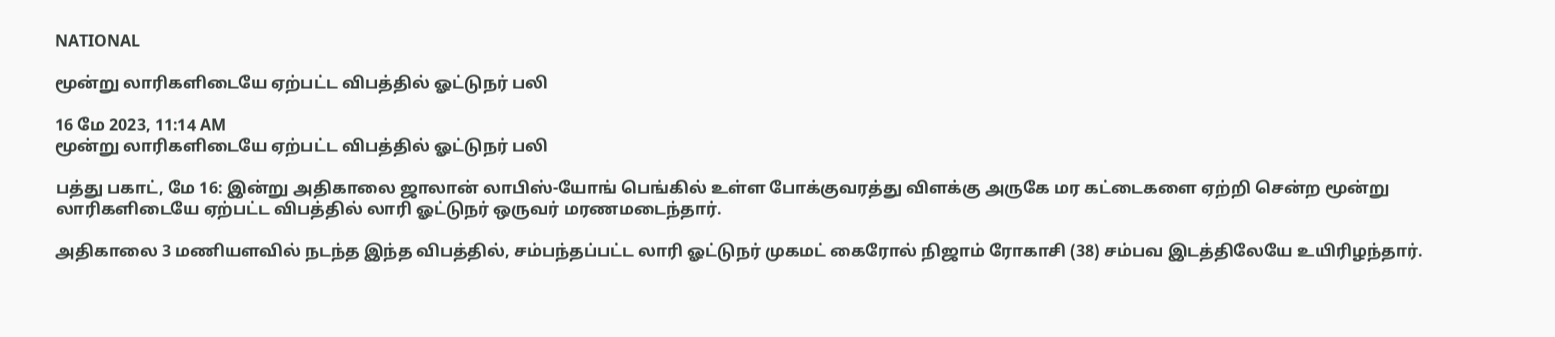NATIONAL

மூன்று லாரிகளிடையே ஏற்பட்ட விபத்தில் ஓட்டுநர் பலி

16 மே 2023, 11:14 AM
மூன்று லாரிகளிடையே ஏற்பட்ட விபத்தில் ஓட்டுநர் பலி

பத்து பகாட், மே 16: இன்று அதிகாலை ஜாலான் லாபிஸ்-யோங் பெங்கில் உள்ள போக்குவரத்து விளக்கு அருகே மர கட்டைகளை ஏற்றி சென்ற மூன்று லாரிகளிடையே ஏற்பட்ட விபத்தில் லாரி ஓட்டுநர் ஒருவர் மரணமடைந்தார்.

அதிகாலை 3 மணியளவில் நடந்த இந்த விபத்தில், சம்பந்தப்பட்ட லாரி ஓட்டுநர் முகமட் கைரோல் நிஜாம் ரோகாசி (38) சம்பவ இடத்திலேயே உயிரிழந்தார்.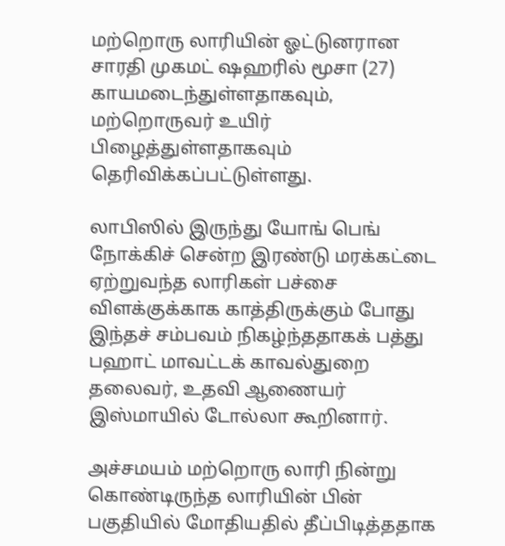மற்றொரு லாரியின் ஓட்டுனரான சாரதி முகமட் ஷஹரில் மூசா (27) காயமடைந்துள்ளதாகவும், மற்றொருவர் உயிர் பிழைத்துள்ளதாகவும் தெரிவிக்கப்பட்டுள்ளது.

லாபிஸில் இருந்து யோங் பெங் நோக்கிச் சென்ற இரண்டு மரக்கட்டை ஏற்றுவந்த லாரிகள் பச்சை விளக்குக்காக காத்திருக்கும் போது இந்தச் சம்பவம் நிகழ்ந்ததாகக் பத்து பஹாட் மாவட்டக் காவல்துறை தலைவர், உதவி ஆணையர் இஸ்மாயில் டோல்லா கூறினார்.

அச்சமயம் மற்றொரு லாரி நின்று கொண்டிருந்த லாரியின் பின் பகுதியில் மோதியதில் தீப்பிடித்ததாக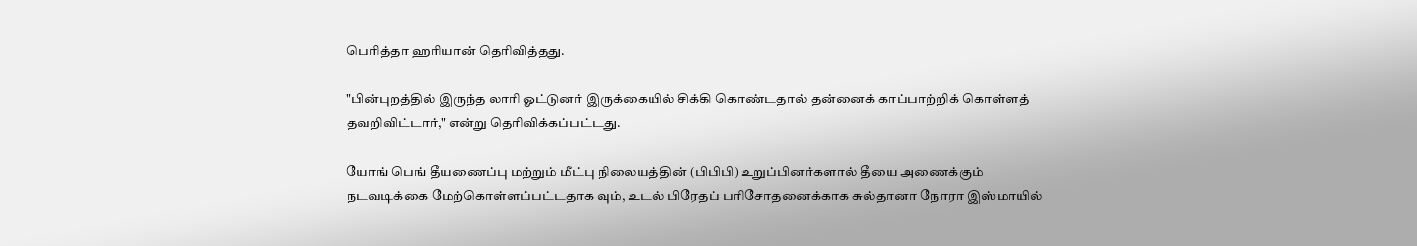பெரித்தா ஹரியான் தெரிவித்தது.

"பின்புறத்தில் இருந்த லாரி ஓட்டுனர் இருக்கையில் சிக்கி கொண்டதால் தன்னைக் காப்பாற்றிக் கொள்ளத் தவறிவிட்டார்," என்று தெரிவிக்கப்பட்டது.

யோங் பெங் தீயணைப்பு மற்றும் மீட்பு நிலையத்தின் (பிபிபி) உறுப்பினர்களால் தீயை அணைக்கும் நடவடிக்கை மேற்கொள்ளப்பட்டதாக வும், உடல் பிரேதப் பரிசோதனைக்காக சுல்தானா நோரா இஸ்மாயில்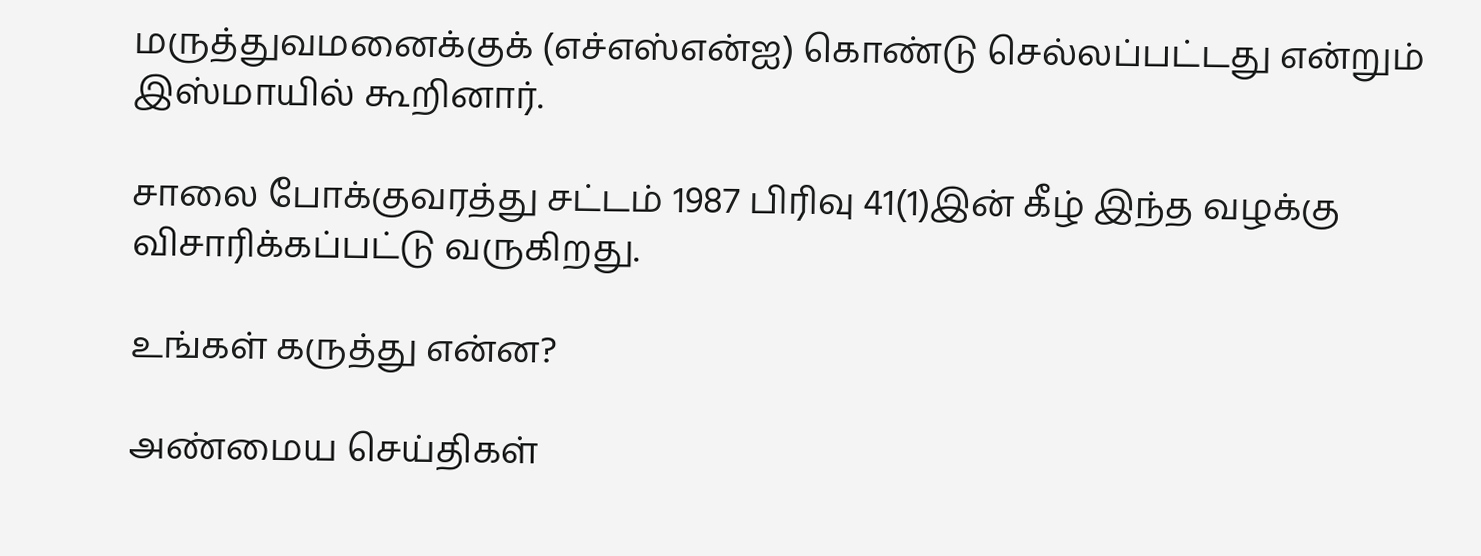மருத்துவமனைக்குக் (எச்எஸ்என்ஐ) கொண்டு செல்லப்பட்டது என்றும் இஸ்மாயில் கூறினார்.

சாலை போக்குவரத்து சட்டம் 1987 பிரிவு 41(1)இன் கீழ் இந்த வழக்கு விசாரிக்கப்பட்டு வருகிறது.

உங்கள் கருத்து என்ன?

அண்மைய செய்திகள்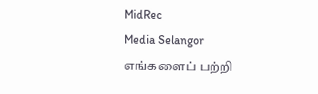MidRec
Media Selangor
எங்களைப் பற்றி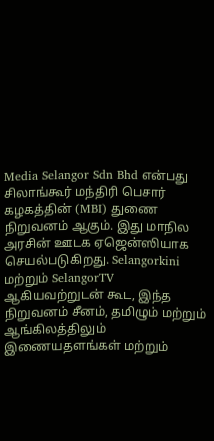Media Selangor Sdn Bhd என்பது சிலாங்கூர் மந்திரி பெசார் கழகத்தின் (MBI) துணை நிறுவனம் ஆகும். இது மாநில அரசின் ஊடக ஏஜென்ஸியாக செயல்படுகிறது. Selangorkini மற்றும் SelangorTV ஆகியவற்றுடன் கூட, இந்த நிறுவனம் சீனம், தமிழும் மற்றும் ஆங்கிலத்திலும் இணையதளங்கள் மற்றும்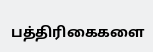பத்திரிகைகளை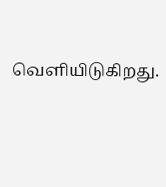வெளியிடுகிறது.